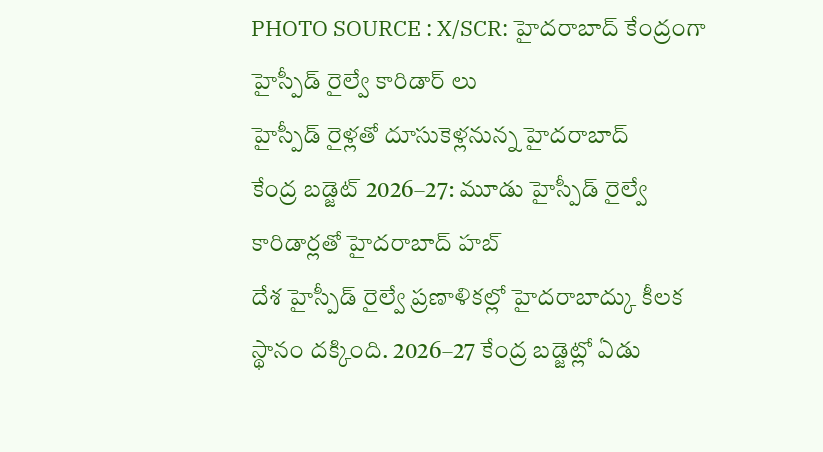PHOTO SOURCE : X/SCR: హైదరాబాద్ కేంద్రంగా హైస్పీడ్ రైల్వే కారిడార్ లు
హైస్పీడ్ రైళ్లతో దూసుకెళ్లనున్న హైదరాబాద్
కేంద్ర బడ్జెట్ 2026–27: మూడు హైస్పీడ్ రైల్వే కారిడార్లతో హైదరాబాద్ హబ్
దేశ హైస్పీడ్ రైల్వే ప్రణాళికల్లో హైదరాబాద్కు కీలక స్థానం దక్కింది. 2026–27 కేంద్ర బడ్జెట్లో ఏడు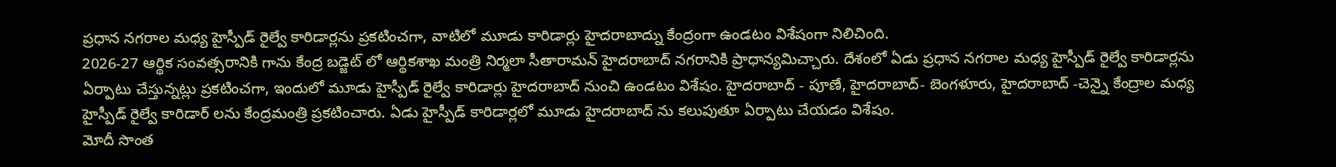ప్రధాన నగరాల మధ్య హైస్పీడ్ రైల్వే కారిడార్లను ప్రకటించగా, వాటిలో మూడు కారిడార్లు హైదరాబాద్ను కేంద్రంగా ఉండటం విశేషంగా నిలిచింది.
2026-27 ఆర్థిక సంవత్సరానికి గాను కేంద్ర బడ్జెట్ లో ఆర్థికశాఖ మంత్రి నిర్మలా సీతారామన్ హైదరాబాద్ నగరానికి ప్రాధాన్యమిచ్చారు. దేశంలో ఏడు ప్రధాన నగరాల మధ్య హైస్పీడ్ రైల్వే కారిడార్లను ఏర్పాటు చేస్తున్నట్లు ప్రకటించగా, ఇందులో మూడు హైస్పీడ్ రైల్వే కారిడార్లు హైదరాబాద్ నుంచి ఉండటం విశేషం. హైదరాబాద్ - పూణే, హైదరాబాద్- బెంగళూరు, హైదరాబాద్ -చెన్నై కేంద్రాల మధ్య హైస్పీడ్ రైల్వే కారిడార్ లను కేంద్రమంత్రి ప్రకటించారు. ఏడు హైస్పీడ్ కారిడార్లలో మూడు హైదరాబాద్ ను కలుపుతూ ఏర్పాటు చేయడం విశేషం.
మోదీ సొంత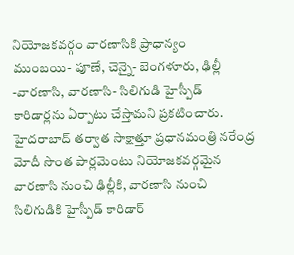నియోజకవర్గం వారణాసికి ప్రాధాన్యం
ముంబయి- పూణే, చెన్నై- బెంగళూరు, ఢిల్లీ -వారణాసి, వారణాసి- సిలిగుడి హైస్పీడ్ కారిడార్లను ఏర్పాటు చేస్తామని ప్రకటించారు. హైదరాబాద్ తర్వాత సాక్షాత్తూ ప్రధానమంత్రి నరేంద్ర మోదీ సొంత పార్లమెంటు నియోజకవర్గమైన వారణాసి నుంచి ఢిల్లీకి, వారణాసి నుంచి సిలిగుడికి హైస్పీడ్ కారిడార్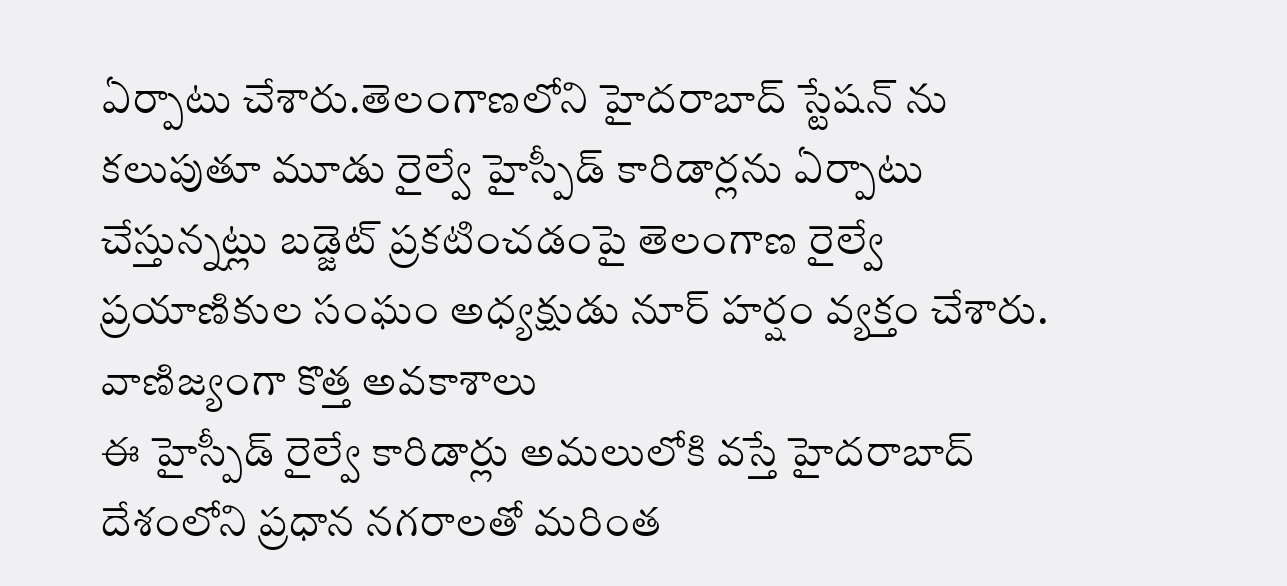ఏర్పాటు చేశారు.తెలంగాణలోని హైదరాబాద్ స్టేషన్ ను కలుపుతూ మూడు రైల్వే హైస్పీడ్ కారిడార్లను ఏర్పాటు చేస్తున్నట్లు బడ్జెట్ ప్రకటించడంపై తెలంగాణ రైల్వే ప్రయాణికుల సంఘం అధ్యక్షుడు నూర్ హర్షం వ్యక్తం చేశారు.
వాణిజ్యంగా కొత్త అవకాశాలు
ఈ హైస్పీడ్ రైల్వే కారిడార్లు అమలులోకి వస్తే హైదరాబాద్ దేశంలోని ప్రధాన నగరాలతో మరింత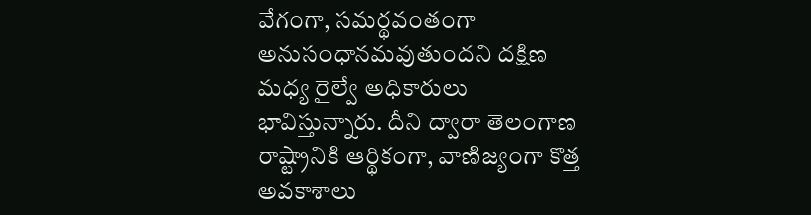వేగంగా, సమర్థవంతంగా అనుసంధానమవుతుందని దక్షిణ మధ్య రైల్వే అధికారులు భావిస్తున్నారు. దీని ద్వారా తెలంగాణ రాష్ట్రానికి ఆర్థికంగా, వాణిజ్యంగా కొత్త అవకాశాలు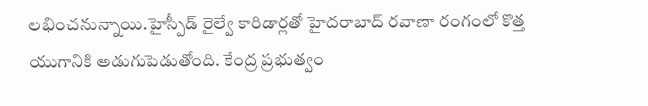లభించనున్నాయి.హైస్పీడ్ రైల్వే కారిడార్లతో హైదరాబాద్ రవాణా రంగంలో కొత్త యుగానికి అడుగుపెడుతోంది. కేంద్ర ప్రభుత్వం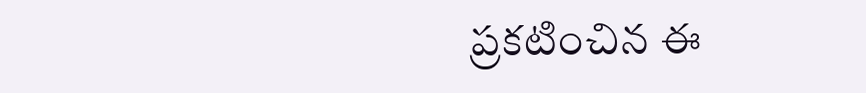ప్రకటించిన ఈ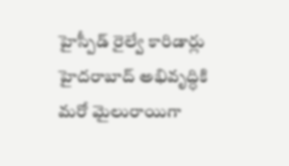హైస్పీడ్ రైల్వే కారిడార్లు హైదరాబాద్ అభివృద్ధికి మరో మైలురాయిగా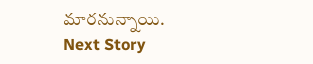మారనున్నాయి.
Next Story